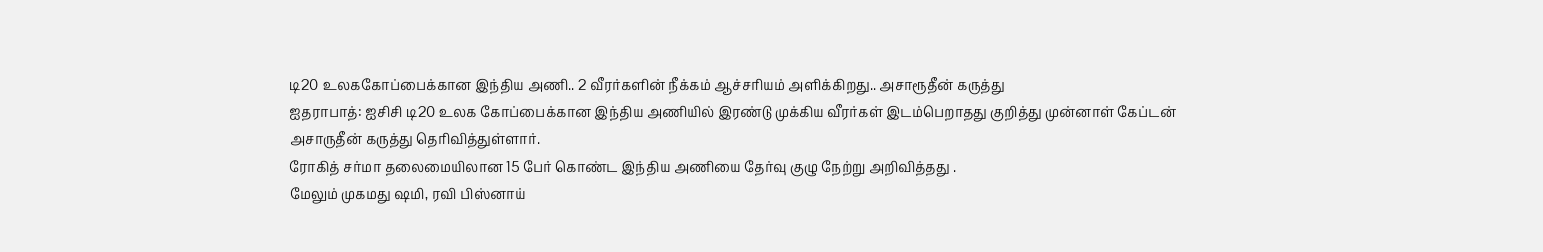டி20 உலககோப்பைக்கான இந்திய அணி.. 2 வீரர்களின் நீக்கம் ஆச்சரியம் அளிக்கிறது.. அசாரூதீன் கருத்து
ஐதராபாத்: ஐசிசி டி20 உலக கோப்பைக்கான இந்திய அணியில் இரண்டு முக்கிய வீரர்கள் இடம்பெறாதது குறித்து முன்னாள் கேப்டன் அசாருதீன் கருத்து தெரிவித்துள்ளார்.
ரோகித் சர்மா தலைமையிலான 15 பேர் கொண்ட இந்திய அணியை தேர்வு குழு நேற்று அறிவித்தது .
மேலும் முகமது ஷமி, ரவி பிஸ்னாய்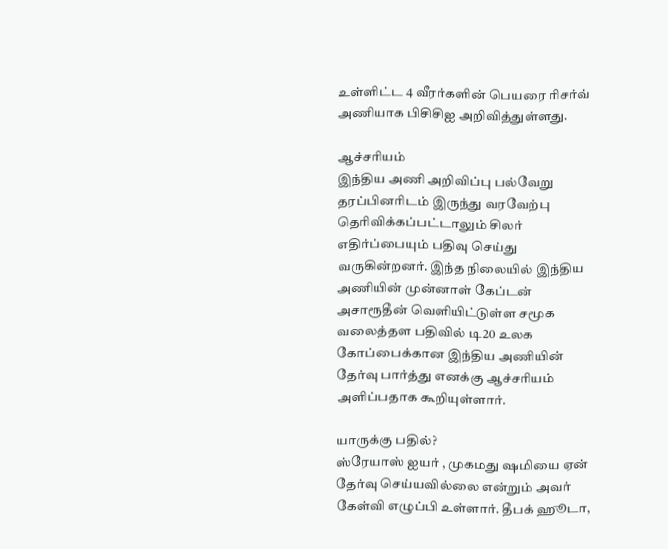உள்ளிட்ட 4 வீரர்களின் பெயரை ரிசர்வ் அணியாக பிசிசிஐ அறிவித்துள்ளது.

ஆச்சரியம்
இந்திய அணி அறிவிப்பு பல்வேறு தரப்பினரிடம் இருந்து வரவேற்பு தெரிவிக்கப்பட்டாலும் சிலர் எதிர்ப்பையும் பதிவு செய்து வருகின்றனர். இந்த நிலையில் இந்திய அணியின் முன்னாள் கேப்டன் அசாரூதீன் வெளியிட்டுள்ள சமூக வலைத்தள பதிவில் டி20 உலக கோப்பைக்கான இந்திய அணியின் தேர்வு பார்த்து எனக்கு ஆச்சரியம் அளிப்பதாக கூறியுள்ளார்.

யாருக்கு பதில்?
ஸ்ரேயாஸ் ஐயர் , முகமது ஷமியை ஏன் தேர்வு செய்யவில்லை என்றும் அவர் கேள்வி எழுப்பி உள்ளார். தீபக் ஹூடா,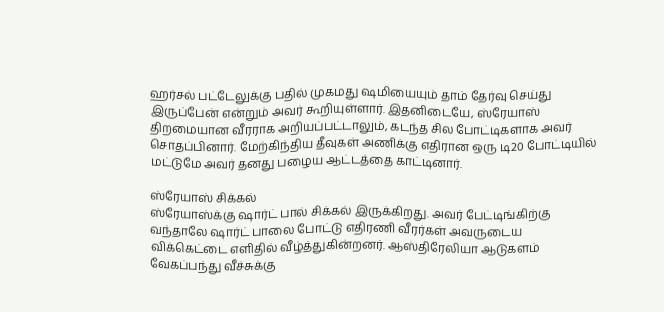ஹர்சல் பட்டேலுக்கு பதில் முகமது ஷமியையும் தாம் தேர்வு செய்து இருப்பேன் என்றும் அவர் கூறியுள்ளார். இதனிடையே, ஸ்ரேயாஸ் திறமையான வீரராக அறியப்பட்டாலும், கடந்த சில போட்டிகளாக அவர் சொதப்பினார். மேற்கிந்திய தீவுகள் அணிக்கு எதிரான ஒரு டி20 போட்டியில் மட்டுமே அவர் தனது பழைய ஆட்டத்தை காட்டினார்.

ஸ்ரேயாஸ் சிக்கல்
ஸ்ரேயாஸ்க்கு ஷார்ட் பால் சிக்கல் இருக்கிறது. அவர் பேட்டிங்கிற்கு வந்தாலே ஷார்ட் பாலை போட்டு எதிரணி வீரர்கள் அவருடைய விக்கெட்டை எளிதில் வீழ்த்துகின்றனர். ஆஸ்திரேலியா ஆடுகளம் வேகப்பந்து வீச்சுக்கு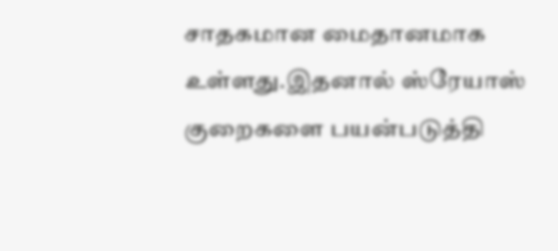சாதகமான மைதானமாக உள்ளது.இதனால் ஸ்ரேயாஸ் குறைகளை பயன்படுத்தி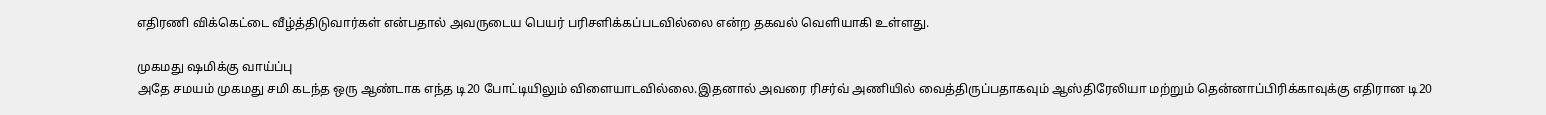எதிரணி விக்கெட்டை வீழ்த்திடுவார்கள் என்பதால் அவருடைய பெயர் பரிசளிக்கப்படவில்லை என்ற தகவல் வெளியாகி உள்ளது.

முகமது ஷமிக்கு வாய்ப்பு
அதே சமயம் முகமது சமி கடந்த ஒரு ஆண்டாக எந்த டி20 போட்டியிலும் விளையாடவில்லை.இதனால் அவரை ரிசர்வ் அணியில் வைத்திருப்பதாகவும் ஆஸ்திரேலியா மற்றும் தென்னாப்பிரிக்காவுக்கு எதிரான டி20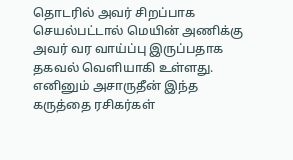தொடரில் அவர் சிறப்பாக செயல்பட்டால் மெயின் அணிக்கு அவர் வர வாய்ப்பு இருப்பதாக தகவல் வெளியாகி உள்ளது. எனினும் அசாருதீன் இந்த கருத்தை ரசிகர்கள்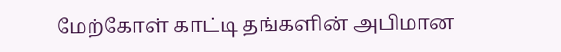மேற்கோள் காட்டி தங்களின் அபிமான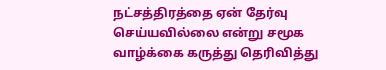நட்சத்திரத்தை ஏன் தேர்வு செய்யவில்லை என்று சமூக வாழ்க்கை கருத்து தெரிவித்து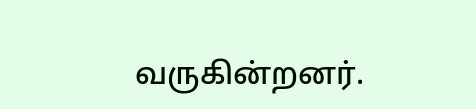வருகின்றனர்.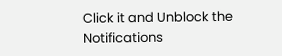Click it and Unblock the Notifications